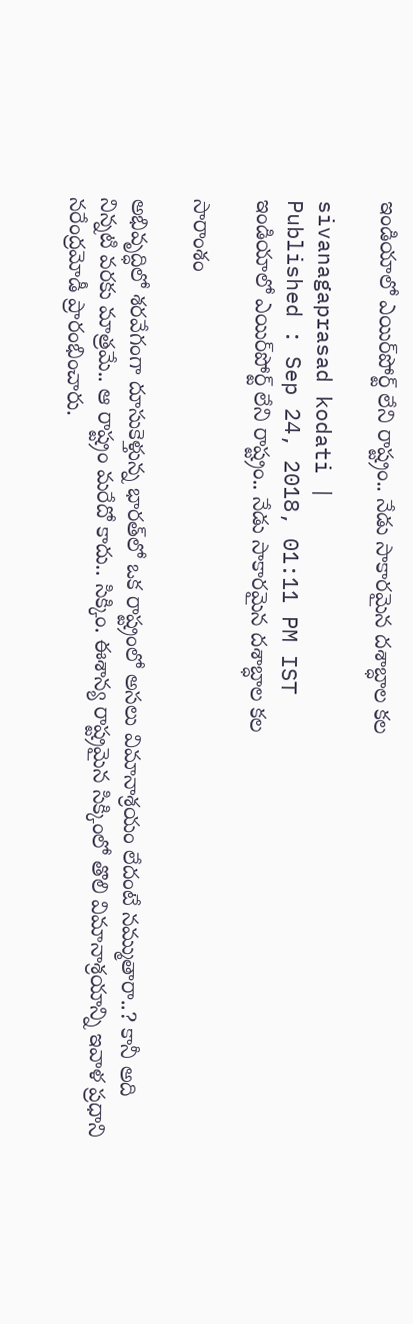ఇండియాలో ఎయిర్‌పోర్ట్‌ లేని రాష్ట్రం.. నేడు సాకారమైన దశాబ్ధాల కల

sivanagaprasad kodati |
Published : Sep 24, 2018, 01:11 PM IST
ఇండియాలో ఎయిర్‌పోర్ట్‌ లేని రాష్ట్రం.. నేడు సాకారమైన దశాబ్ధాల కల

సారాంశం

అభివృద్ధిలో శరవేగంగా దూసుకెళ్తున్న భారత్‌లో ఒక రాష్ట్రంలో అసలు విమానాశ్రయం లేదంటే నమ్ముతారా..? కానీ అది నిన్నటి వరకు మాత్రమే.. ఆ రాష్ట్రం మరేదో కాదు.. సిక్కిం. ఈశాన్య రాష్ట్రమైన సిక్కింలో తొలి విమానాశ్రయాన్ని ఇవాళ ప్రధాని నరేంద్రమోడీ ప్రారంభించారు.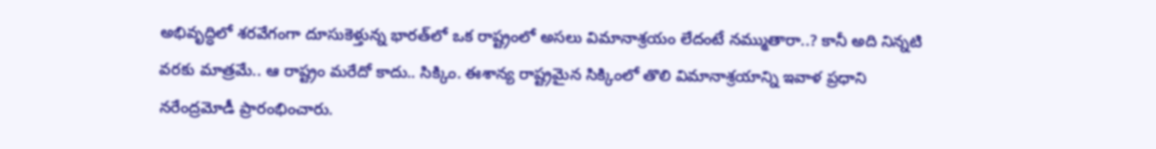అభివృద్ధిలో శరవేగంగా దూసుకెళ్తున్న భారత్‌లో ఒక రాష్ట్రంలో అసలు విమానాశ్రయం లేదంటే నమ్ముతారా..? కానీ అది నిన్నటి వరకు మాత్రమే.. ఆ రాష్ట్రం మరేదో కాదు.. సిక్కిం. ఈశాన్య రాష్ట్రమైన సిక్కింలో తొలి విమానాశ్రయాన్ని ఇవాళ ప్రధాని నరేంద్రమోడీ ప్రారంభించారు.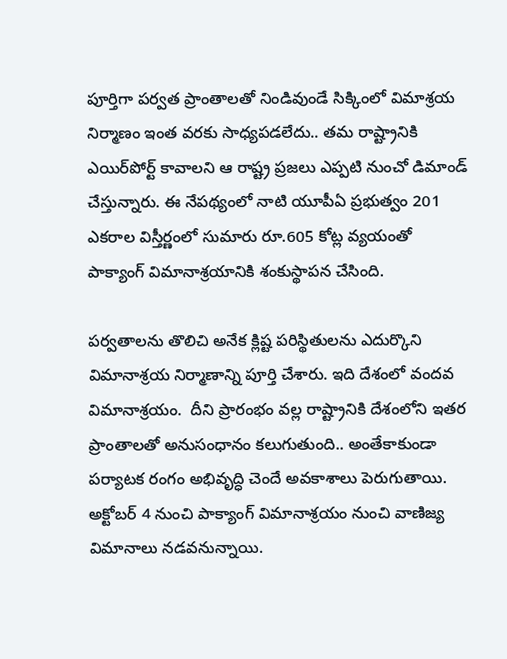పూర్తిగా పర్వత ప్రాంతాలతో నిండివుండే సిక్కింలో విమాశ్రయ నిర్మాణం ఇంత వరకు సాధ్యపడలేదు.. తమ రాష్ట్రానికి ఎయిర్‌పోర్ట్ కావాలని ఆ రాష్ట్ర ప్రజలు ఎప్పటి నుంచో డిమాండ్ చేస్తున్నారు. ఈ నేపథ్యంలో నాటి యూపీఏ ప్రభుత్వం 201 ఎకరాల విస్తీర్ణంలో సుమారు రూ.605 కోట్ల వ్యయంతో పాక్యాంగ్ విమానాశ్రయానికి శంకుస్థాపన చేసింది.

పర్వతాలను తొలిచి అనేక క్లిష్ట పరిస్థితులను ఎదుర్కొని విమానాశ్రయ నిర్మాణాన్ని పూర్తి చేశారు. ఇది దేశంలో వందవ విమానాశ్రయం.  దీని ప్రారంభం వల్ల రాష్ట్రానికి దేశంలోని ఇతర ప్రాంతాలతో అనుసంధానం కలుగుతుంది.. అంతేకాకుండా పర్యాటక రంగం అభివృద్ధి చెందే అవకాశాలు పెరుగుతాయి. అక్టోబర్ 4 నుంచి పాక్యాంగ్ విమానాశ్రయం నుంచి వాణిజ్య విమానాలు నడవనున్నాయి.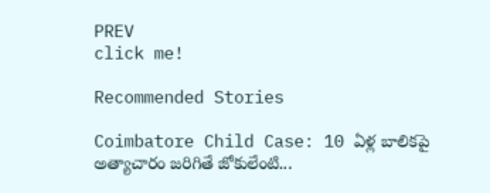PREV
click me!

Recommended Stories

Coimbatore Child Case: 10 ఏళ్ల బాలికపై అత్యాచారం జరిగితే జోకులేంటి...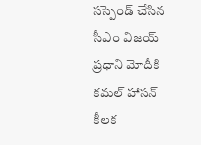సస్పెండ్ చేసిన సీఎం విజయ్
ప్రధాని మోదీకి కమల్ హాసన్ కీలక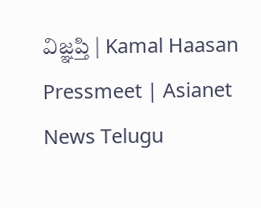విజ్ఞప్తి | Kamal Haasan Pressmeet | Asianet News Telugu